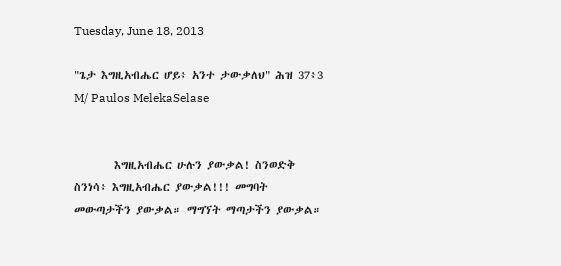Tuesday, June 18, 2013

"ጌታ እግዚአብሔር ሆይ፥ አንተ ታውቃለህ" ሕዝ 37፥3 M/ Paulos MelekaSelase


        እግዚአብሔር ሁሉን ያውቃል! ስንወድቅ ስንነሳ፥ እግዚአብሔር ያውቃል!!! መግባት መውጣታችን ያውቃል። ማግኘት ማጣታችን ያውቃል።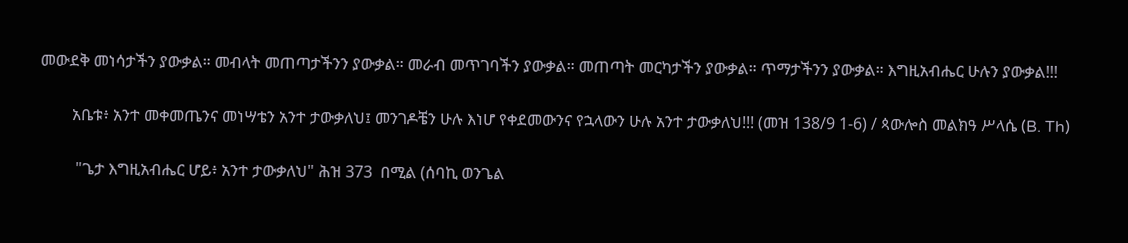መውደቅ መነሳታችን ያውቃል። መብላት መጠጣታችንን ያውቃል። መራብ መጥገባችን ያውቃል። መጠጣት መርካታችን ያውቃል። ጥማታችንን ያውቃል። እግዚአብሔር ሁሉን ያውቃል!!!

        አቤቱ፥ አንተ መቀመጤንና መነሣቴን አንተ ታውቃለህ፤ መንገዶቼን ሁሉ እነሆ የቀደመውንና የኋላውን ሁሉ አንተ ታውቃለህ!!! (መዝ 138/9 1-6) / ጳውሎስ መልክዓ ሥላሴ (B. Th)

         "ጌታ እግዚአብሔር ሆይ፥ አንተ ታውቃለህ" ሕዝ 373  በሚል (ሰባኪ ወንጌል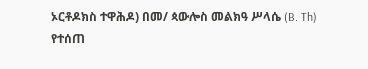ኦርቶዶክስ ተዋሕዶ) በመ/ ጳውሎስ መልክዓ ሥላሴ (B. Th) የተሰጠ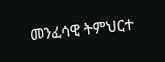መንፈሳዊ ትምህርተ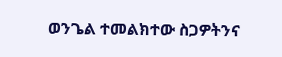ወንጌል ተመልክተው ስጋዎትንና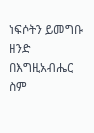ነፍሶትን ይመግቡ ዘንድ በእግዚአብሔር ስም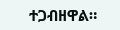ተጋብዘዋል።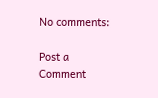No comments:

Post a Comment